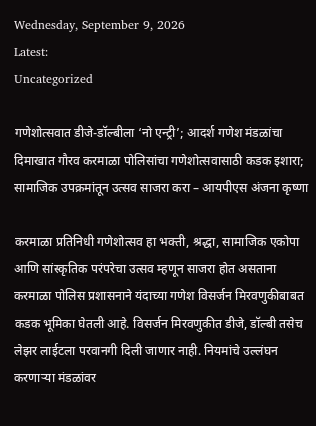Wednesday, September 9, 2026
Latest:
Uncategorized

गणेशोत्सवात डीजे-डॉल्बीला ‘नो एन्ट्री’; आदर्श गणेश मंडळांचा दिमाखात गौरव करमाळा पोलिसांचा गणेशोत्सवासाठी कडक इशारा; सामाजिक उपक्रमांतून उत्सव साजरा करा – आयपीएस अंजना कृष्णा

करमाळा प्रतिनिधी गणेशोत्सव हा भक्ती, श्रद्धा, सामाजिक एकोपा आणि सांस्कृतिक परंपरेचा उत्सव म्हणून साजरा होत असताना करमाळा पोलिस प्रशासनाने यंदाच्या गणेश विसर्जन मिरवणुकीबाबत कडक भूमिका घेतली आहे. विसर्जन मिरवणुकीत डीजे, डॉल्बी तसेच लेझर लाईटला परवानगी दिली जाणार नाही. नियमांचे उल्लंघन करणाऱ्या मंडळांवर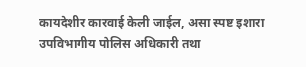कायदेशीर कारवाई केली जाईल, असा स्पष्ट इशारा उपविभागीय पोलिस अधिकारी तथा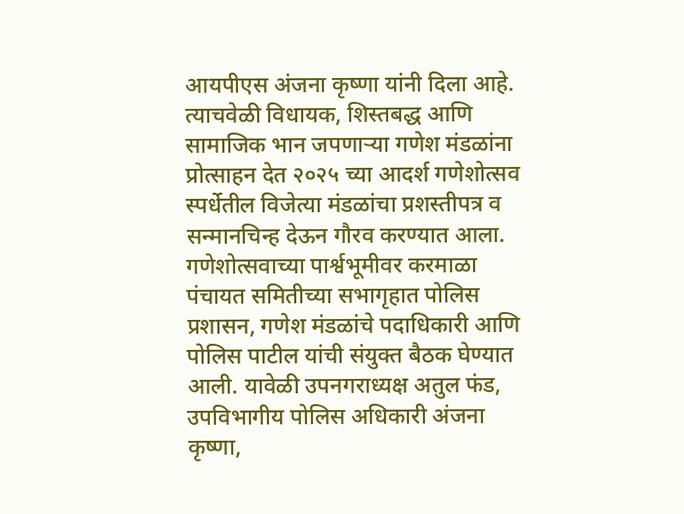आयपीएस अंजना कृष्णा यांनी दिला आहे. त्याचवेळी विधायक, शिस्तबद्ध आणि सामाजिक भान जपणाऱ्या गणेश मंडळांना प्रोत्साहन देत २०२५ च्या आदर्श गणेशोत्सव स्पर्धेतील विजेत्या मंडळांचा प्रशस्तीपत्र व सन्मानचिन्ह देऊन गौरव करण्यात आला.
गणेशोत्सवाच्या पार्श्वभूमीवर करमाळा पंचायत समितीच्या सभागृहात पोलिस प्रशासन, गणेश मंडळांचे पदाधिकारी आणि पोलिस पाटील यांची संयुक्त बैठक घेण्यात आली. यावेळी उपनगराध्यक्ष अतुल फंड, उपविभागीय पोलिस अधिकारी अंजना कृष्णा,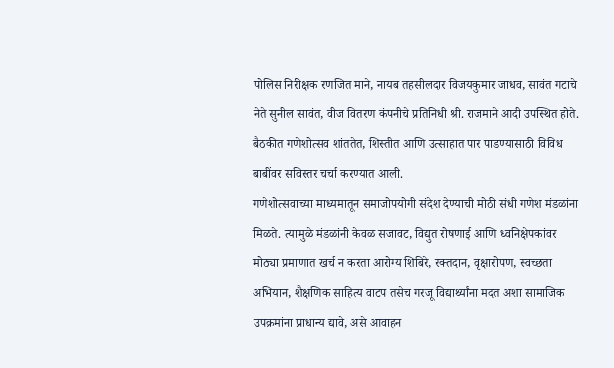पोलिस निरीक्षक रणजित माने, नायब तहसीलदार विजयकुमार जाधव, सावंत गटाचे नेते सुनील सावंत, वीज वितरण कंपनीचे प्रतिनिधी श्री. राजमाने आदी उपस्थित होते. बैठकीत गणेशोत्सव शांततेत, शिस्तीत आणि उत्साहात पार पाडण्यासाठी विविध बाबींवर सविस्तर चर्चा करण्यात आली.
गणेशोत्सवाच्या माध्यमातून समाजोपयोगी संदेश देण्याची मोठी संधी गणेश मंडळांना मिळते. त्यामुळे मंडळांनी केवळ सजावट, विद्युत रोषणाई आणि ध्वनिक्षेपकांवर मोठ्या प्रमाणात खर्च न करता आरोग्य शिबिरे, रक्तदान, वृक्षारोपण, स्वच्छता अभियान, शैक्षणिक साहित्य वाटप तसेच गरजू विद्यार्थ्यांना मदत अशा सामाजिक उपक्रमांना प्राधान्य द्यावे, असे आवाहन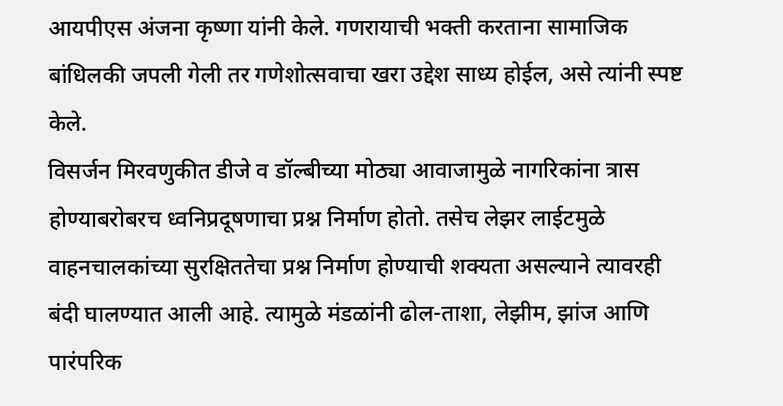आयपीएस अंजना कृष्णा यांनी केले. गणरायाची भक्ती करताना सामाजिक बांधिलकी जपली गेली तर गणेशोत्सवाचा खरा उद्देश साध्य होईल, असे त्यांनी स्पष्ट केले.
विसर्जन मिरवणुकीत डीजे व डॉल्बीच्या मोठ्या आवाजामुळे नागरिकांना त्रास होण्याबरोबरच ध्वनिप्रदूषणाचा प्रश्न निर्माण होतो. तसेच लेझर लाईटमुळे वाहनचालकांच्या सुरक्षिततेचा प्रश्न निर्माण होण्याची शक्यता असल्याने त्यावरही बंदी घालण्यात आली आहे. त्यामुळे मंडळांनी ढोल-ताशा, लेझीम, झांज आणि पारंपरिक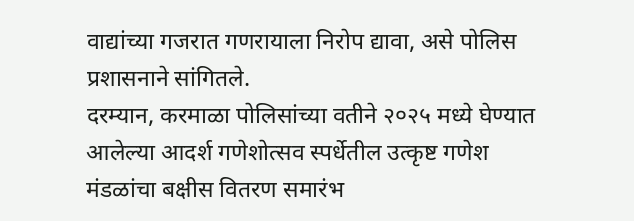वाद्यांच्या गजरात गणरायाला निरोप द्यावा, असे पोलिस प्रशासनाने सांगितले.
दरम्यान, करमाळा पोलिसांच्या वतीने २०२५ मध्ये घेण्यात आलेल्या आदर्श गणेशोत्सव स्पर्धेतील उत्कृष्ट गणेश मंडळांचा बक्षीस वितरण समारंभ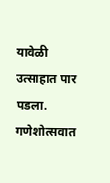यावेळी उत्साहात पार पडला. गणेशोत्सवात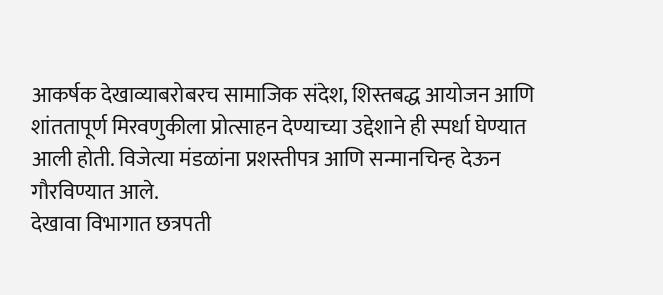आकर्षक देखाव्याबरोबरच सामाजिक संदेश, शिस्तबद्ध आयोजन आणि शांततापूर्ण मिरवणुकीला प्रोत्साहन देण्याच्या उद्देशाने ही स्पर्धा घेण्यात आली होती. विजेत्या मंडळांना प्रशस्तीपत्र आणि सन्मानचिन्ह देऊन गौरविण्यात आले.
देखावा विभागात छत्रपती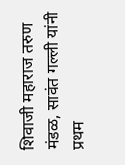शिवाजी महाराज तरुण मंडळ, सावंत गल्ली यांनी प्रथम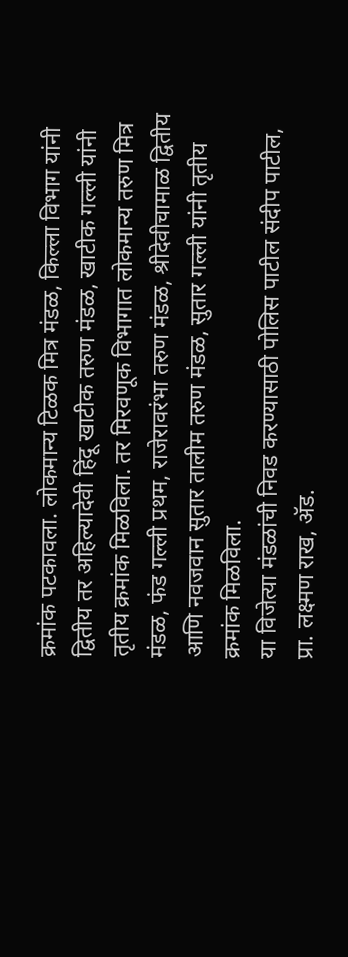क्रमांक पटकावला. लोकमान्य टिळक मित्र मंडळ, किल्ला विभाग यांनी द्वितीय तर अहिल्यादेवी हिंदू खाटीक तरुण मंडळ, खाटीक गल्ली यांनी तृतीय क्रमांक मिळविला. तर मिरवणूक विभागात लोकमान्य तरुण मित्र मंडळ, फंड गल्ली प्रथम, राजेरावरंभा तरुण मंडळ, श्रीदेवीचामाळ द्वितीय आणि नवजवान सुतार तालीम तरुण मंडळ, सुतार गल्ली यांनी तृतीय क्रमांक मिळविला.
या विजेत्या मंडळांची निवड करण्यासाठी पोलिस पाटील संदीप पाटील, प्रा. लक्ष्मण राख, ॲड.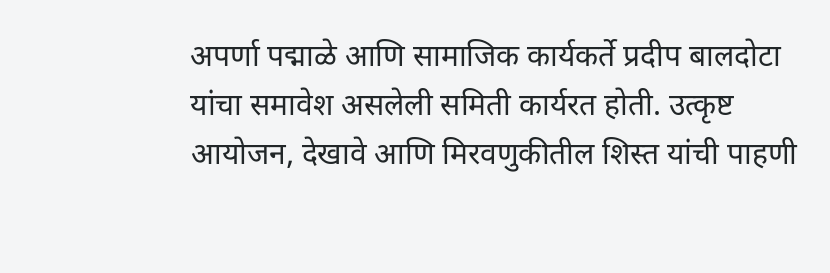अपर्णा पद्माळे आणि सामाजिक कार्यकर्ते प्रदीप बालदोटा यांचा समावेश असलेली समिती कार्यरत होती. उत्कृष्ट आयोजन, देखावे आणि मिरवणुकीतील शिस्त यांची पाहणी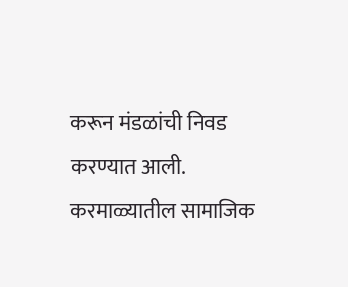करून मंडळांची निवड करण्यात आली.
करमाळ्यातील सामाजिक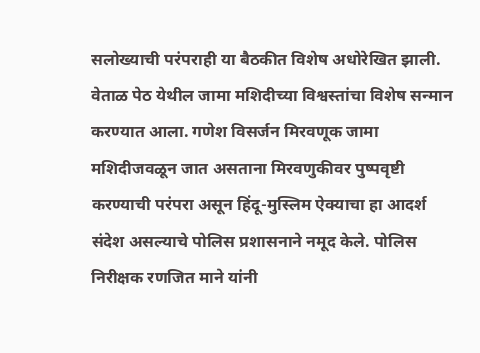सलोख्याची परंपराही या बैठकीत विशेष अधोरेखित झाली. वेताळ पेठ येथील जामा मशिदीच्या विश्वस्तांचा विशेष सन्मान करण्यात आला. गणेश विसर्जन मिरवणूक जामा मशिदीजवळून जात असताना मिरवणुकीवर पुष्पवृष्टी करण्याची परंपरा असून हिंदू-मुस्लिम ऐक्याचा हा आदर्श संदेश असल्याचे पोलिस प्रशासनाने नमूद केले. पोलिस निरीक्षक रणजित माने यांनी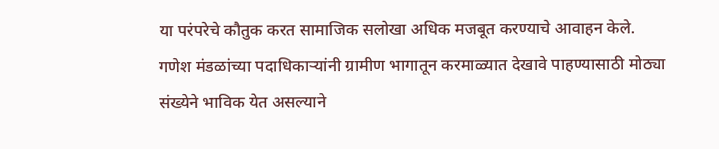या परंपरेचे कौतुक करत सामाजिक सलोखा अधिक मजबूत करण्याचे आवाहन केले.
गणेश मंडळांच्या पदाधिकाऱ्यांनी ग्रामीण भागातून करमाळ्यात देखावे पाहण्यासाठी मोठ्या संख्येने भाविक येत असल्याने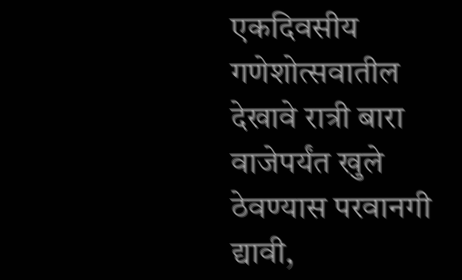एकदिवसीय गणेशोत्सवातील देखावे रात्री बारा वाजेपर्यंत खुले ठेवण्यास परवानगी द्यावी,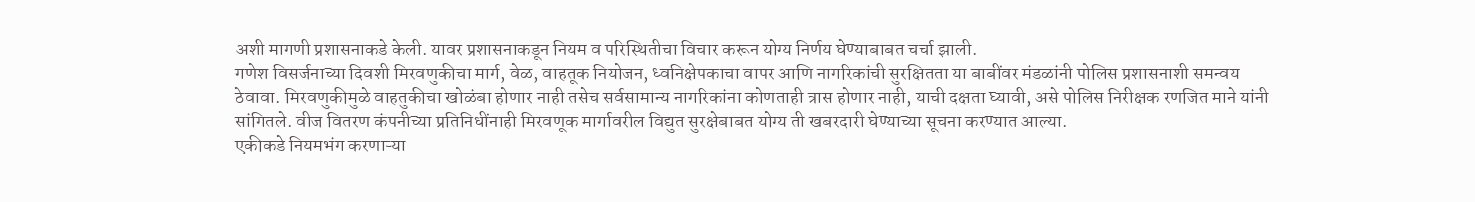अशी मागणी प्रशासनाकडे केली. यावर प्रशासनाकडून नियम व परिस्थितीचा विचार करून योग्य निर्णय घेण्याबाबत चर्चा झाली.
गणेश विसर्जनाच्या दिवशी मिरवणुकीचा मार्ग, वेळ, वाहतूक नियोजन, ध्वनिक्षेपकाचा वापर आणि नागरिकांची सुरक्षितता या बाबींवर मंडळांनी पोलिस प्रशासनाशी समन्वय ठेवावा. मिरवणुकीमुळे वाहतुकीचा खोळंबा होणार नाही तसेच सर्वसामान्य नागरिकांना कोणताही त्रास होणार नाही, याची दक्षता घ्यावी, असे पोलिस निरीक्षक रणजित माने यांनी सांगितले. वीज वितरण कंपनीच्या प्रतिनिधींनाही मिरवणूक मार्गावरील विद्युत सुरक्षेबाबत योग्य ती खबरदारी घेण्याच्या सूचना करण्यात आल्या.
एकीकडे नियमभंग करणाऱ्या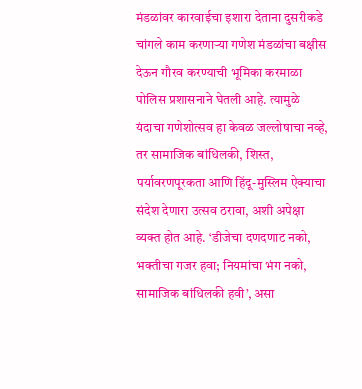मंडळांवर कारवाईचा इशारा देताना दुसरीकडे चांगले काम करणाऱ्या गणेश मंडळांचा बक्षीस देऊन गौरव करण्याची भूमिका करमाळा पोलिस प्रशासनाने घेतली आहे. त्यामुळे यंदाचा गणेशोत्सव हा केवळ जल्लोषाचा नव्हे, तर सामाजिक बांधिलकी, शिस्त, पर्यावरणपूरकता आणि हिंदू-मुस्लिम ऐक्याचा संदेश देणारा उत्सव ठरावा, अशी अपेक्षा व्यक्त होत आहे. ‘डीजेचा दणदणाट नको, भक्तीचा गजर हवा; नियमांचा भंग नको, सामाजिक बांधिलकी हवी’, असा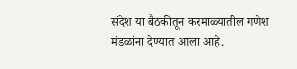संदेश या बैठकीतून करमाळ्यातील गणेश मंडळांना देण्यात आला आहे.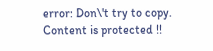error: Don\'t try to copy. Content is protected !!